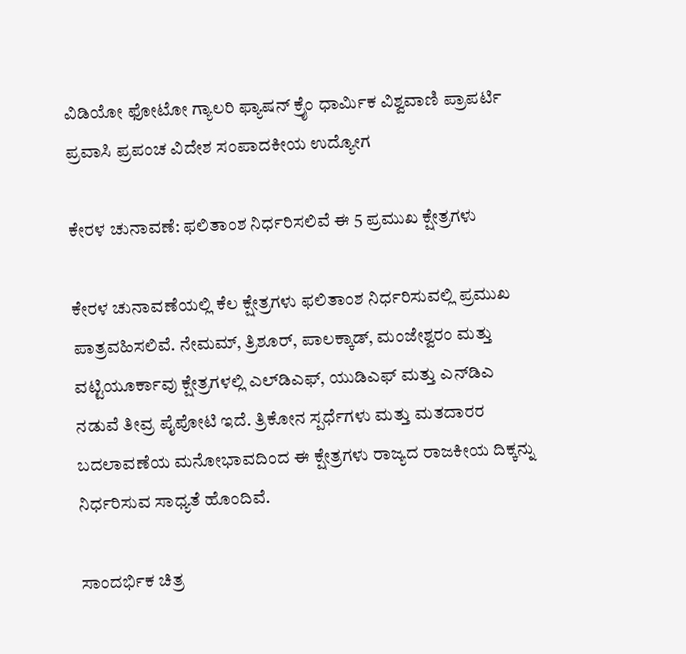ವಿಡಿಯೋ ಫೋಟೋ ಗ್ಯಾಲರಿ ಫ್ಯಾಷನ್ ಕ್ರೈಂ ಧಾರ್ಮಿಕ ವಿಶ್ವವಾಣಿ ಪ್ರಾಪರ್ಟಿ ಪ್ರವಾಸಿ ಪ್ರಪಂಚ ವಿದೇಶ ಸಂಪಾದಕೀಯ ಉದ್ಯೋಗ

ಕೇರಳ ಚುನಾವಣೆ: ಫಲಿತಾಂಶ ನಿರ್ಧರಿಸಲಿವೆ ಈ 5 ಪ್ರಮುಖ ಕ್ಷೇತ್ರಗಳು

ಕೇರಳ ಚುನಾವಣೆಯಲ್ಲಿ ಕೆಲ ಕ್ಷೇತ್ರಗಳು ಫಲಿತಾಂಶ ನಿರ್ಧರಿಸುವಲ್ಲಿ ಪ್ರಮುಖ ಪಾತ್ರವಹಿಸಲಿವೆ. ನೇಮಮ್, ತ್ರಿಶೂರ್, ಪಾಲಕ್ಕಾಡ್, ಮಂಜೇಶ್ವರಂ ಮತ್ತು ವಟ್ಟಿಯೂರ್ಕಾವು ಕ್ಷೇತ್ರಗಳಲ್ಲಿ ಎಲ್‌ಡಿಎಫ್, ಯುಡಿಎಫ್ ಮತ್ತು ಎನ್‌ಡಿಎ ನಡುವೆ ತೀವ್ರ ಪೈಪೋಟಿ ಇದೆ. ತ್ರಿಕೋನ ಸ್ಪರ್ಧೆಗಳು ಮತ್ತು ಮತದಾರರ ಬದಲಾವಣೆಯ ಮನೋಭಾವದಿಂದ ಈ ಕ್ಷೇತ್ರಗಳು ರಾಜ್ಯದ ರಾಜಕೀಯ ದಿಕ್ಕನ್ನು ನಿರ್ಧರಿಸುವ ಸಾಧ್ಯತೆ ಹೊಂದಿವೆ.

ಸಾಂದರ್ಭಿಕ ಚಿತ್ರ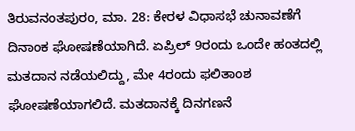ತಿರುವನಂತಪುರಂ, ಮಾ. 28: ಕೇರಳ ವಿಧಾಸಭೆ ಚುನಾವಣೆಗೆ ದಿನಾಂಕ ಘೋಷಣೆಯಾಗಿದೆ. ಏಪ್ರಿಲ್‌ 9ರಂದು ಒಂದೇ ಹಂತದಲ್ಲಿ ಮತದಾನ ನಡೆಯಲಿದ್ದು, ಮೇ 4ರಂದು ಫಲಿತಾಂಶ ಘೋಷಣೆಯಾಗಲಿದೆ. ಮತದಾನಕ್ಕೆ ದಿನಗಣನೆ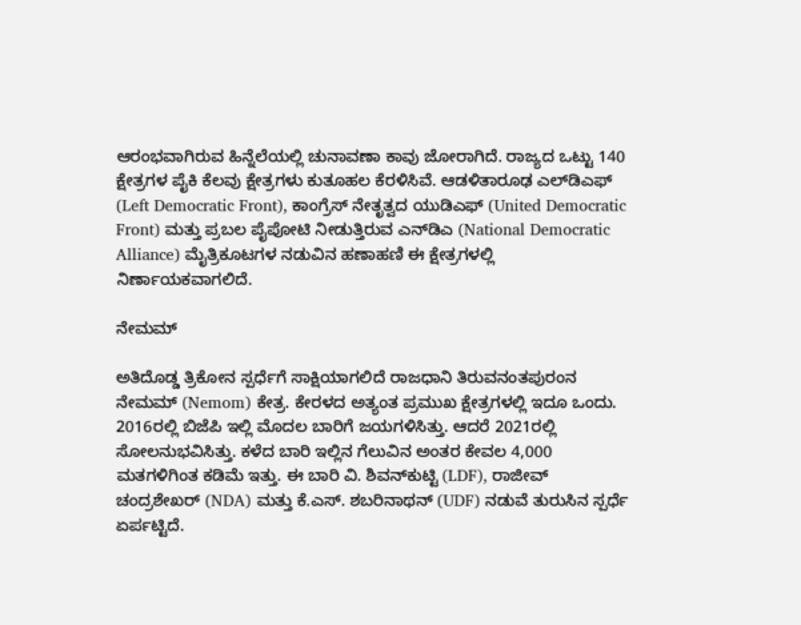ಆರಂಭವಾಗಿರುವ ಹಿನ್ನೆಲೆಯಲ್ಲಿ ಚುನಾವಣಾ ಕಾವು ಜೋರಾಗಿದೆ. ರಾಜ್ಯದ ಒಟ್ಟು 140 ಕ್ಷೇತ್ರಗಳ ಪೈಕಿ ಕೆಲವು ಕ್ಷೇತ್ರಗಳು ಕುತೂಹಲ ಕೆರಳಿಸಿವೆ. ಆಡಳಿತಾರೂಢ ಎಲ್‌ಡಿಎಫ್ (Left Democratic Front), ಕಾಂಗ್ರೆಸ್ ನೇತೃತ್ವದ ಯುಡಿಎಫ್ (United Democratic Front) ಮತ್ತು ಪ್ರಬಲ ಪೈಪೋಟಿ ನೀಡುತ್ತಿರುವ ಎನ್‌ಡಿಎ (National Democratic Alliance) ಮೈತ್ರಿಕೂಟಗಳ ನಡುವಿನ ಹಣಾಹಣಿ ಈ ಕ್ಷೇತ್ರಗಳಲ್ಲಿ ನಿರ್ಣಾಯಕವಾಗಲಿದೆ.

ನೇಮಮ್

ಅತಿದೊಡ್ಡ ತ್ರಿಕೋನ ಸ್ಪರ್ಧೆಗೆ ಸಾಕ್ಷಿಯಾಗಲಿದೆ ರಾಜಧಾನಿ ತಿರುವನಂತಪುರಂನ ನೇಮಮ್ (Nemom) ಕೇತ್ರ. ಕೇರಳದ ಅತ್ಯಂತ ಪ್ರಮುಖ ಕ್ಷೇತ್ರಗಳಲ್ಲಿ ಇದೂ ಒಂದು. 2016ರಲ್ಲಿ ಬಿಜೆಪಿ ಇಲ್ಲಿ ಮೊದಲ ಬಾರಿಗೆ ಜಯಗಳಿಸಿತ್ತು. ಆದರೆ 2021ರಲ್ಲಿ ಸೋಲನುಭವಿಸಿತ್ತು. ಕಳೆದ ಬಾರಿ ಇಲ್ಲಿನ ಗೆಲುವಿನ ಅಂತರ ಕೇವಲ 4,000 ಮತಗಳಿಗಿಂತ ಕಡಿಮೆ ಇತ್ತು. ಈ ಬಾರಿ ವಿ. ಶಿವನ್‌ಕುಟ್ಟಿ (LDF), ರಾಜೀವ್ ಚಂದ್ರಶೇಖರ್ (NDA) ಮತ್ತು ಕೆ.ಎಸ್. ಶಬರಿನಾಥನ್ (UDF) ನಡುವೆ ತುರುಸಿನ ಸ್ಪರ್ಧೆ ಏರ್ಪಟ್ಟಿದೆ.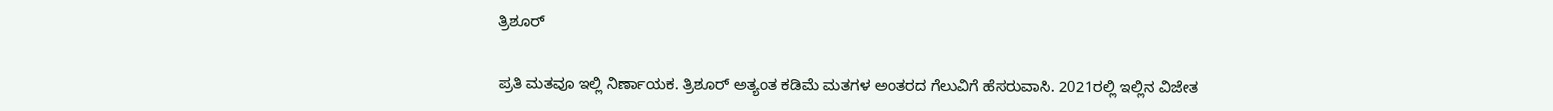ತ್ರಿಶೂರ್

ಪ್ರತಿ ಮತವೂ ಇಲ್ಲಿ ನಿರ್ಣಾಯಕ. ತ್ರಿಶೂರ್ ಅತ್ಯಂತ ಕಡಿಮೆ ಮತಗಳ ಅಂತರದ ಗೆಲುವಿಗೆ ಹೆಸರುವಾಸಿ. 2021ರಲ್ಲಿ ಇಲ್ಲಿನ ವಿಜೇತ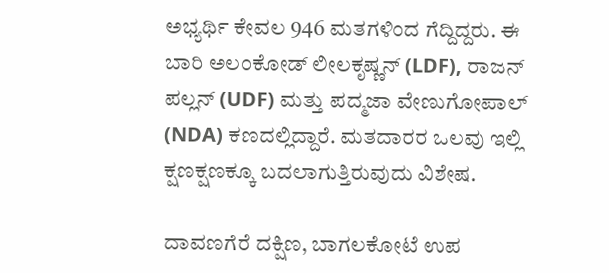ಅಭ್ಯರ್ಥಿ ಕೇವಲ 946 ಮತಗಳಿಂದ ಗೆದ್ದಿದ್ದರು. ಈ ಬಾರಿ ಅಲಂಕೋಡ್ ಲೀಲಕೃಷ್ಣನ್ (LDF), ರಾಜನ್ ಪಲ್ಲನ್ (UDF) ಮತ್ತು ಪದ್ಮಜಾ ವೇಣುಗೋಪಾಲ್ (NDA) ಕಣದಲ್ಲಿದ್ದಾರೆ. ಮತದಾರರ ಒಲವು ಇಲ್ಲಿ ಕ್ಷಣಕ್ಷಣಕ್ಕೂ ಬದಲಾಗುತ್ತಿರುವುದು ವಿಶೇಷ.

ದಾವಣಗೆರೆ ದಕ್ಷಿಣ, ಬಾಗಲಕೋಟೆ ಉಪ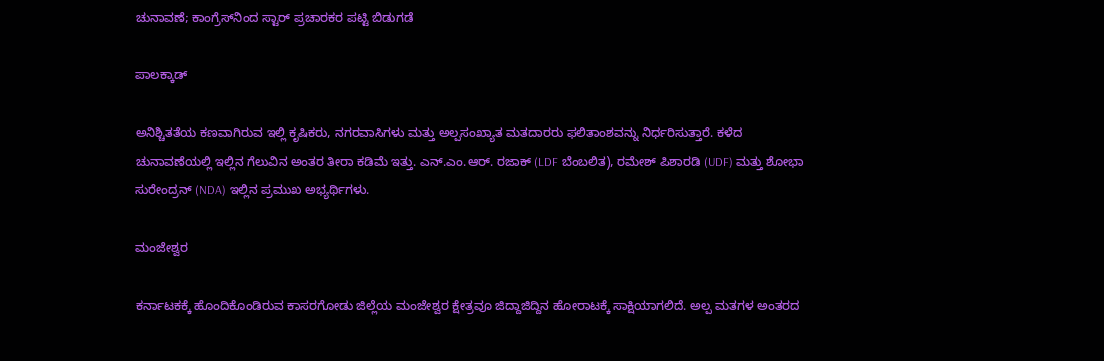ಚುನಾವಣೆ; ಕಾಂಗ್ರೆಸ್‌ನಿಂದ ಸ್ಟಾರ್ ಪ್ರಚಾರಕರ ಪಟ್ಟಿ ಬಿಡುಗಡೆ

ಪಾಲಕ್ಕಾಡ್

ಅನಿಶ್ಚಿತತೆಯ ಕಣವಾಗಿರುವ ಇಲ್ಲಿ ಕೃಷಿಕರು, ನಗರವಾಸಿಗಳು ಮತ್ತು ಅಲ್ಪಸಂಖ್ಯಾತ ಮತದಾರರು ಫಲಿತಾಂಶವನ್ನು ನಿರ್ಧರಿಸುತ್ತಾರೆ. ಕಳೆದ ಚುನಾವಣೆಯಲ್ಲಿ ಇಲ್ಲಿನ ಗೆಲುವಿನ ಅಂತರ ತೀರಾ ಕಡಿಮೆ ಇತ್ತು. ಎನ್.ಎಂ.ಆರ್. ರಜಾಕ್ (LDF ಬೆಂಬಲಿತ), ರಮೇಶ್ ಪಿಶಾರಡಿ (UDF) ಮತ್ತು ಶೋಭಾ ಸುರೇಂದ್ರನ್ (NDA) ಇಲ್ಲಿನ ಪ್ರಮುಖ ಅಭ್ಯರ್ಥಿಗಳು.

ಮಂಜೇಶ್ವರ

ಕರ್ನಾಟಕಕ್ಕೆ ಹೊಂದಿಕೊಂಡಿರುವ ಕಾಸರಗೋಡು ಜಿಲ್ಲೆಯ ಮಂಜೇಶ್ವರ ಕ್ಷೇತ್ರವೂ ಜಿದ್ದಾಜಿದ್ದಿನ ಹೋರಾಟಕ್ಕೆ ಸಾಕ್ಷಿಯಾಗಲಿದೆ. ಅಲ್ಪ ಮತಗಳ ಅಂತರದ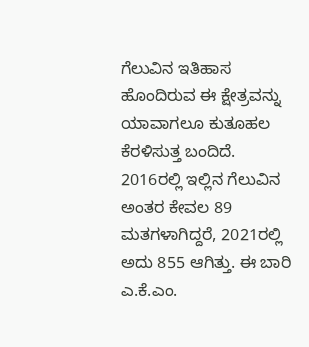ಗೆಲುವಿನ ಇತಿಹಾಸ ಹೊಂದಿರುವ ಈ ಕ್ಷೇತ್ರವನ್ನು ಯಾವಾಗಲೂ ಕುತೂಹಲ ಕೆರಳಿಸುತ್ತ ಬಂದಿದೆ. 2016ರಲ್ಲಿ ಇಲ್ಲಿನ ಗೆಲುವಿನ ಅಂತರ ಕೇವಲ 89 ಮತಗಳಾಗಿದ್ದರೆ, 2021ರಲ್ಲಿ ಅದು 855 ಆಗಿತ್ತು. ಈ ಬಾರಿ ಎ.ಕೆ.ಎಂ.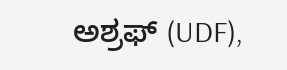ಅಶ್ರಫ್ (UDF),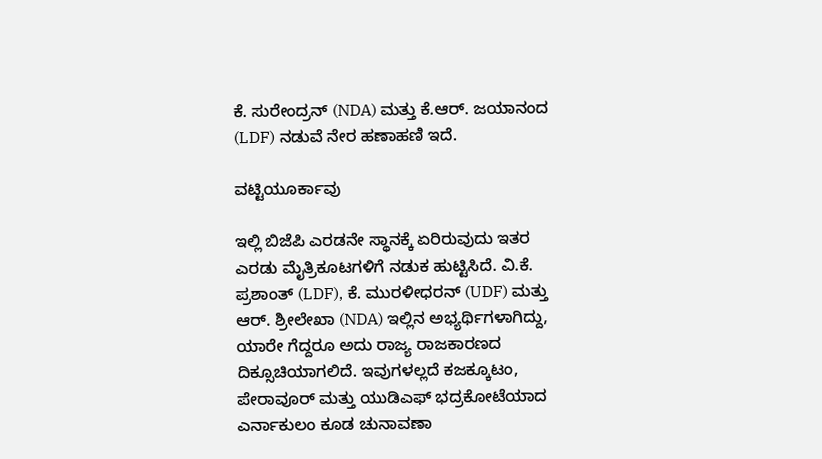ಕೆ. ಸುರೇಂದ್ರನ್ (NDA) ಮತ್ತು ಕೆ.ಆರ್. ಜಯಾನಂದ (LDF) ನಡುವೆ ನೇರ ಹಣಾಹಣಿ ಇದೆ.

ವಟ್ಟಿಯೂರ್ಕಾವು

ಇಲ್ಲಿ ಬಿಜೆಪಿ ಎರಡನೇ ಸ್ಥಾನಕ್ಕೆ ಏರಿರುವುದು ಇತರ ಎರಡು ಮೈತ್ರಿಕೂಟಗಳಿಗೆ ನಡುಕ ಹುಟ್ಟಿಸಿದೆ. ವಿ.ಕೆ. ಪ್ರಶಾಂತ್ (LDF), ಕೆ. ಮುರಳೀಧರನ್ (UDF) ಮತ್ತು ಆರ್. ಶ್ರೀಲೇಖಾ (NDA) ಇಲ್ಲಿನ ಅಭ್ಯರ್ಥಿಗಳಾಗಿದ್ದು, ಯಾರೇ ಗೆದ್ದರೂ ಅದು ರಾಜ್ಯ ರಾಜಕಾರಣದ ದಿಕ್ಸೂಚಿಯಾಗಲಿದೆ. ಇವುಗಳಲ್ಲದೆ ಕಜಕ್ಕೂಟಂ, ಪೇರಾವೂರ್ ಮತ್ತು ಯುಡಿಎಫ್ ಭದ್ರಕೋಟೆಯಾದ ಎರ್ನಾಕುಲಂ ಕೂಡ ಚುನಾವಣಾ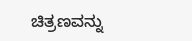ಚಿತ್ರಣವನ್ನು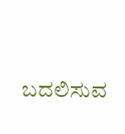ಬದಲಿಸುವ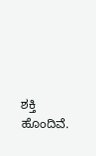ಶಕ್ತಿ ಹೊಂದಿವೆ.